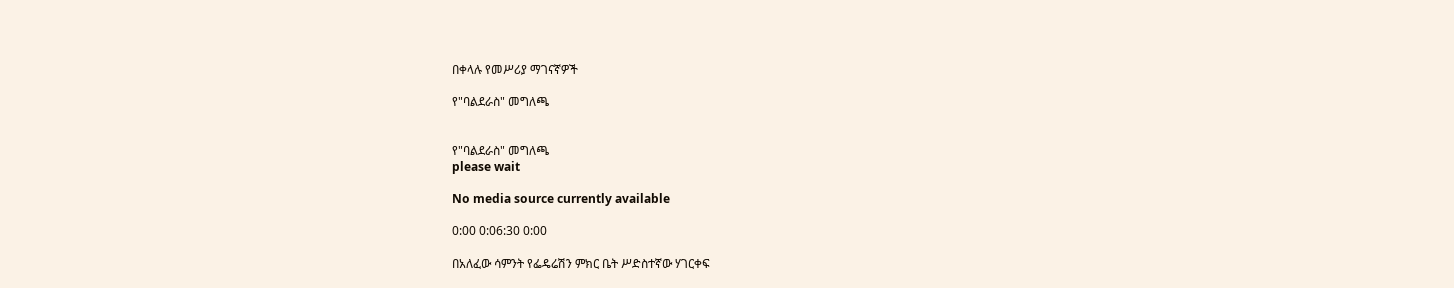በቀላሉ የመሥሪያ ማገናኛዎች

የ"ባልደራስ" መግለጫ


የ"ባልደራስ" መግለጫ
please wait

No media source currently available

0:00 0:06:30 0:00

በአለፈው ሳምንት የፌዴሬሽን ምክር ቤት ሥድስተኛው ሃገርቀፍ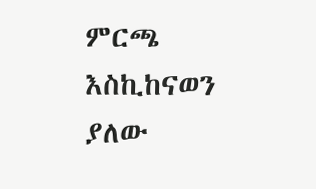ምርጫ እስኪከናወን ያለው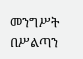መንግሥት በሥልጣን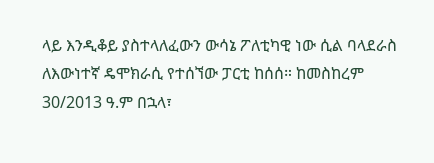ላይ እንዲቆይ ያስተላለፈውን ውሳኔ ፖለቲካዊ ነው ሲል ባላደራስ ለእውነተኛ ዴሞክራሲ የተሰኘው ፓርቲ ከሰሰ። ከመስከረም 30/2013 ዓ.ም በኋላ፣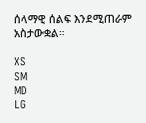ሰላማዊ ሰልፍ እንደሚጠራም አስታውቋል።

XS
SM
MD
LG